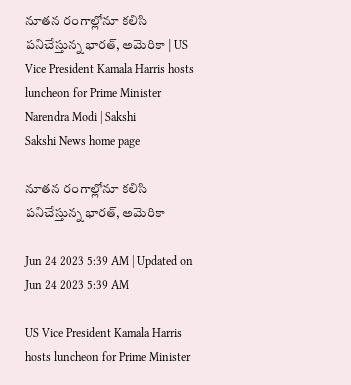నూతన రంగాల్లోనూ కలిసి పనిచేస్తున్న భారత్, అమెరికా | US Vice President Kamala Harris hosts luncheon for Prime Minister Narendra Modi | Sakshi
Sakshi News home page

నూతన రంగాల్లోనూ కలిసి పనిచేస్తున్న భారత్, అమెరికా

Jun 24 2023 5:39 AM | Updated on Jun 24 2023 5:39 AM

US Vice President Kamala Harris hosts luncheon for Prime Minister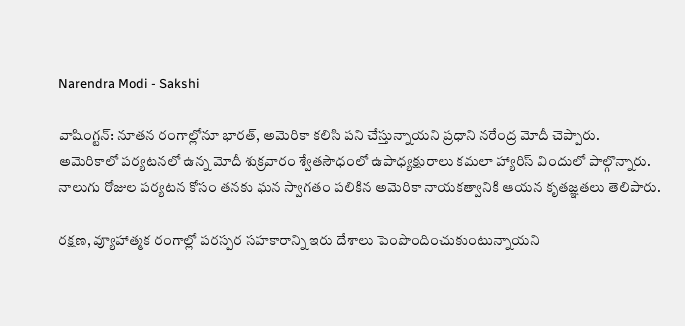Narendra Modi - Sakshi

వాషింగ్టన్‌: నూతన రంగాల్లోనూ భారత్, అమెరికా కలిసి పని చేస్తున్నాయని ప్రధాని నరేంద్ర మోదీ చెప్పారు. అమెరికాలో పర్యటనలో ఉన్న మోదీ శుక్రవారం శ్వేతసౌధంలో ఉపాధ్యక్షురాలు కమలా హ్యారిస్‌ విందులో పాల్గొన్నారు. నాలుగు రోజుల పర్యటన కోసం తనకు ఘన స్వాగతం పలికిన అమెరికా నాయకత్వానికి ఆయన కృతజ్ఞతలు తెలిపారు.

రక్షణ, వ్యూహాత్మక రంగాల్లో పరస్పర సహకారాన్ని ఇరు దేశాలు పెంపొందించుకుంటున్నాయని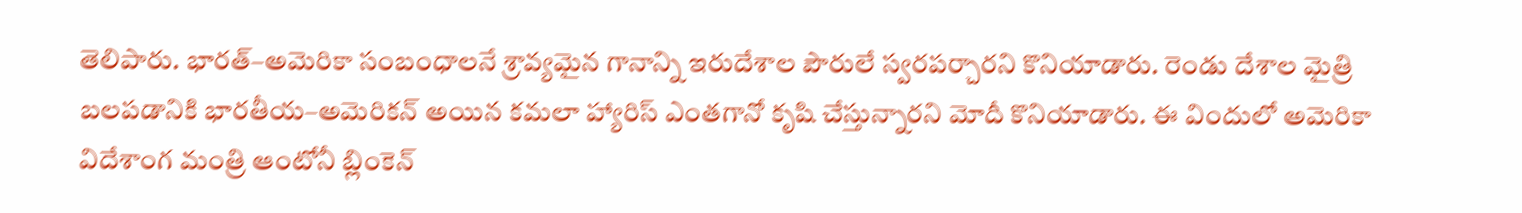తెలిపారు. భారత్‌–అమెరికా సంబంధాలనే శ్రావ్యమైన గానాన్ని ఇరుదేశాల పౌరులే స్వరపర్చారని కొనియాడారు. రెండు దేశాల మైత్రి బలపడానికి భారతీయ–అమెరికన్‌ అయిన కమలా హ్యారిస్‌ ఎంతగానో కృషి చేస్తున్నారని మోదీ కొనియాడారు. ఈ విందులో అమెరికా విదేశాంగ మంత్రి ఆంటోనీ బ్లింకెన్‌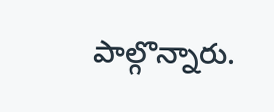పాల్గొన్నారు.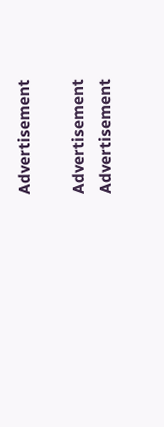Advertisement

Advertisement
Advertisement